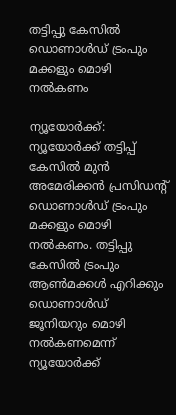തട്ടിപ്പു കേസിൽ ഡൊണാൾഡ് ട്രംപും മക്കളും മൊഴി നൽകണം

ന്യൂയോര്‍ക്ക്: ന്യൂയോര്‍ക്ക് തട്ടിപ്പ് കേസില്‍ മുന്‍ അമേരിക്കന്‍ പ്രസിഡന്റ് ഡൊണാള്‍ഡ് ട്രംപും മക്കളും മൊഴി നല്‍കണം. തട്ടിപ്പു കേസില്‍ ട്രംപും ആണ്‍മക്കൾ എറിക്കും ഡൊണാൾഡ് ജൂനിയറും മൊഴി നല്‍കണമെന്ന് ന്യൂയോര്‍ക്ക്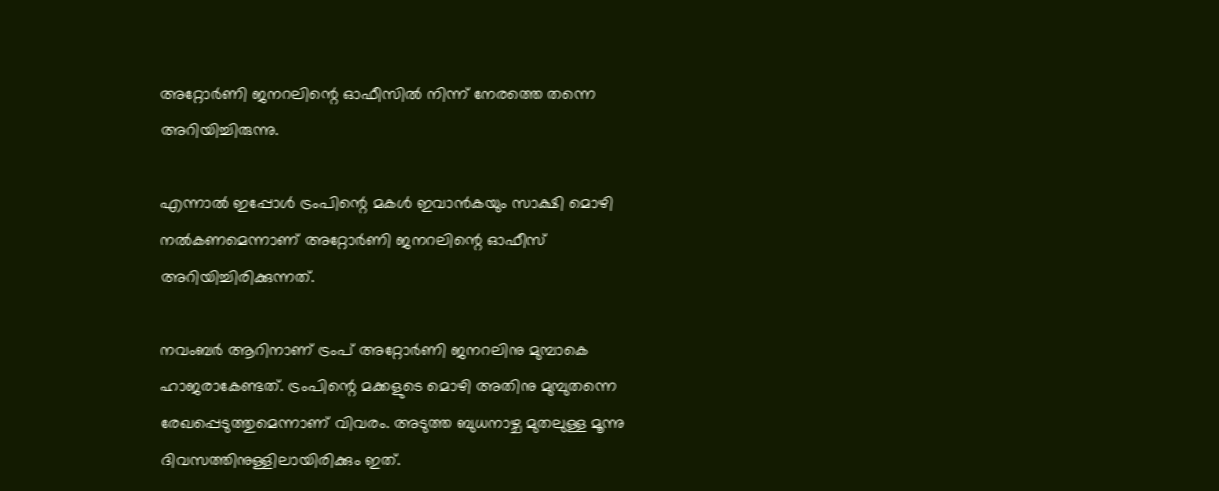അറ്റോര്‍ണി ജനറലിന്റെ ഓഫീസില്‍ നിന്ന് നേരത്തെ തന്നെ അറിയിച്ചിരുന്നു.

എന്നാല്‍ ഇപ്പോള്‍ ട്രംപിന്റെ മകള്‍ ഇവാന്‍കയും സാക്ഷി മൊഴി നല്‍കണമെന്നാണ് അറ്റോര്‍ണി ജനറലിന്റെ ഓഫീസ് അറിയിച്ചിരിക്കുന്നത്.

നവംബര്‍ ആറിനാണ് ട്രംപ് അറ്റോര്‍ണി ജനറലിനു മുമ്പാകെ ഹാജരാകേണ്ടത്. ട്രംപിന്റെ മക്കളുടെ മൊഴി അതിനു മുമ്പുതന്നെ രേഖപ്പെടുത്തുമെന്നാണ് വിവരം. അടുത്ത ബുധനാഴ്ച മുതലുള്ള മൂന്നു ദിവസത്തിനുള്ളിലായിരിക്കും ഇത്.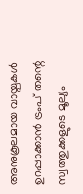അനുകൂലമായ വായ്പകള്‍ ഉറപ്പാക്കാന്‍ ട്രംപ് തന്റെ സ്വത്തുക്കളുടെ മൂല്യം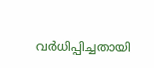വര്‍ധിപ്പിച്ചതായി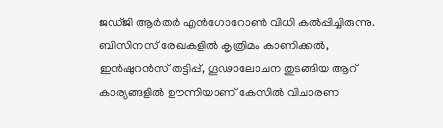ജഡ്ജി ആര്‍തര്‍ എന്‍ഗോറോണ്‍ വിധി കല്‍പ്പിച്ചിരുന്നു. ബിസിനസ് രേഖകളില്‍ കൃത്രിമം കാണിക്കല്‍, ഇന്‍ഷുറന്‍സ് തട്ടിപ്പ്, ഗൂഢാലോചന തുടങ്ങിയ ആറ് കാര്യങ്ങളില്‍ ഊന്നിയാണ് കേസില്‍ വിചാരണ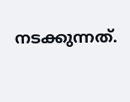നടക്കുന്നത്.